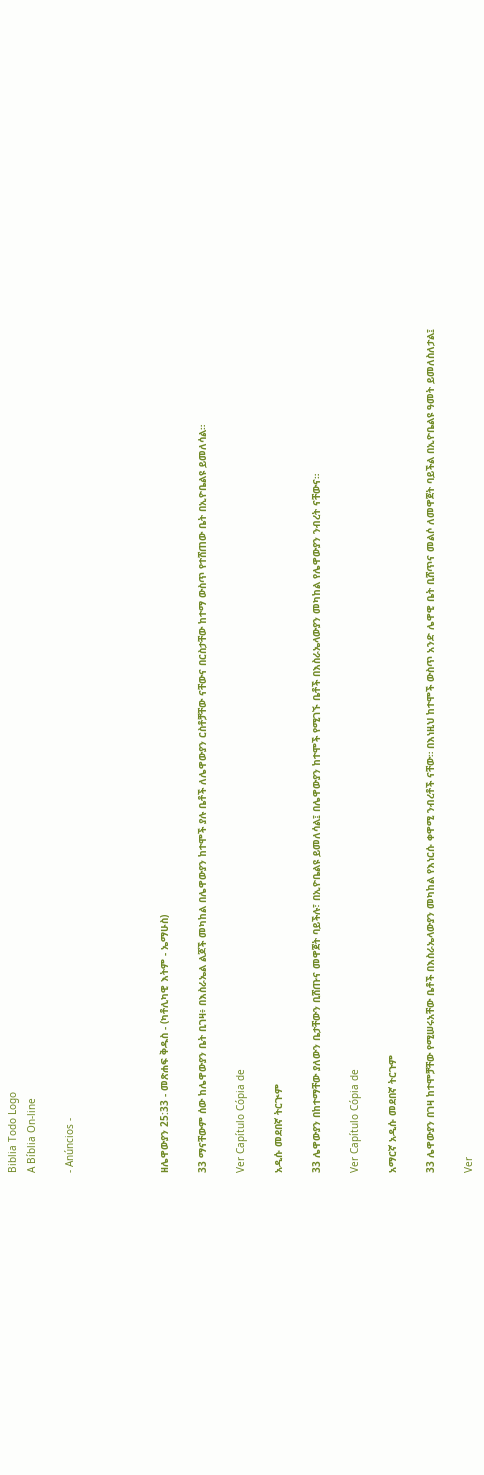Biblia Todo Logo
A Bíblia On-line

- Anúncios -




ዘሌዋውያን 25:33 - መጽሐፍ ቅዱስ - (ካቶሊካዊ እትም - ኤማሁስ)

33 ማናቸውም ሰው ከሌዋውያን ቤት ቢገዛ፥ በእስራኤል ልጆች መካከል በሌዋውያን ከተሞች ያሉ ቤቶች ለሌዋውያን ርስቶቻቸው ናቸውና በርስታቸው ከተማ ውስጥ የተሸጠው ቤት በኢዮቤልዩ ይመለሳል።

Ver Capítulo Cópia de

አዲሱ መደበኛ ትርጒም

33 ሌዋውያን በከተማቸው ያለውን ቤታቸውን ቢሸጡና መዋጀት ባይችሉ፣ በኢዮቤልዩ ይመለሳል፤ በሌዋውያን ከተሞች የሚገኙ ቤቶች በእስራኤላውያን መካከል የሌዋውያን ንብረት ናቸውና።

Ver Capítulo Cópia de

አማርኛ አዲሱ መደበኛ ትርጉም

33 ሌዋውያን በገዛ ከተሞቻቸው የሚሠሩአቸው ቤቶች በእስራኤላውያን መካከል የእነርሱ ቀዋሚ ንብረቶች ናቸው። በእነዚህ ከተሞች ውስጥ አንድ ሌዋዊ ቤት ቢሸጥና መልሶ ለመዋጀት ባይችል በኢዮቤልዩ ዓመት ይመለስለታል፤

Ver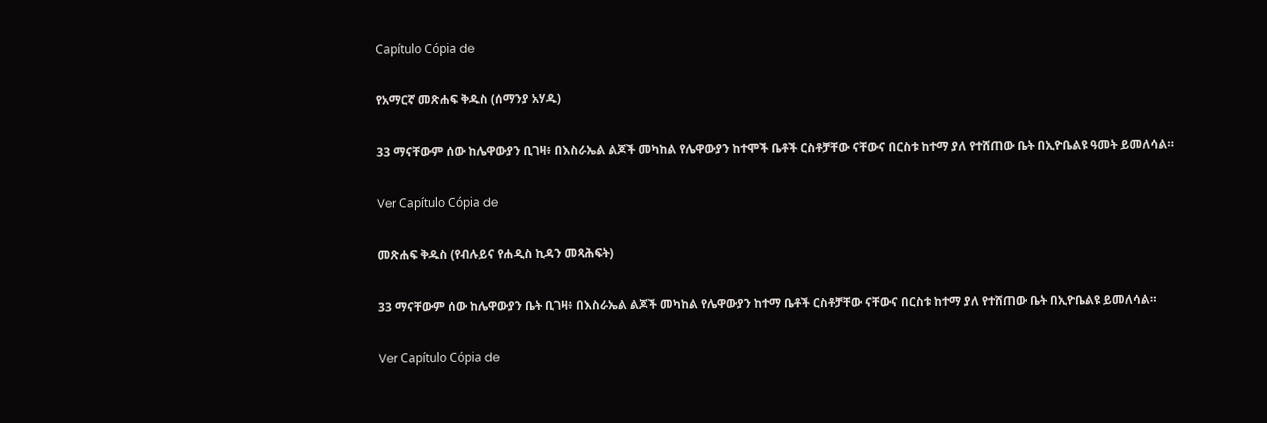Capítulo Cópia de

የአማርኛ መጽሐፍ ቅዱስ (ሰማንያ አሃዱ)

33 ማናቸውም ሰው ከሌዋውያን ቢገዛ፥ በእስራኤል ልጆች መካከል የሌዋውያን ከተሞች ቤቶች ርስቶቻቸው ናቸውና በርስቱ ከተማ ያለ የተሸጠው ቤት በኢዮቤልዩ ዓመት ይመለሳል።

Ver Capítulo Cópia de

መጽሐፍ ቅዱስ (የብሉይና የሐዲስ ኪዳን መጻሕፍት)

33 ማናቸውም ሰው ከሌዋውያን ቤት ቢገዛ፥ በእስራኤል ልጆች መካከል የሌዋውያን ከተማ ቤቶች ርስቶቻቸው ናቸውና በርስቱ ከተማ ያለ የተሸጠው ቤት በኢዮቤልዩ ይመለሳል።

Ver Capítulo Cópia de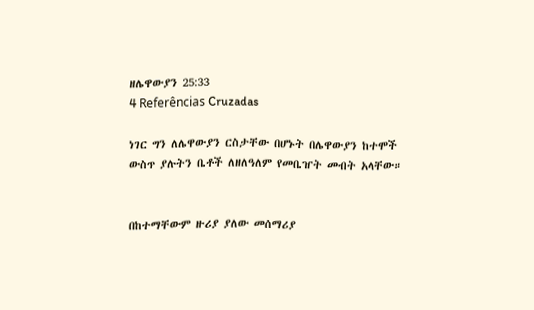ዘሌዋውያን 25:33
4 Referências Cruzadas

ነገር ግን ለሌዋውያን ርስታቸው በሆኑት በሌዋውያን ከተሞች ውስጥ ያሉትን ቤቶች ለዘለዓለም የመቤዠት መብት አላቸው።


በከተማቸውም ዙሪያ ያለው መሰማሪያ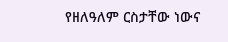የዘለዓለም ርስታቸው ነውና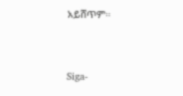አይሸጥም።


Siga-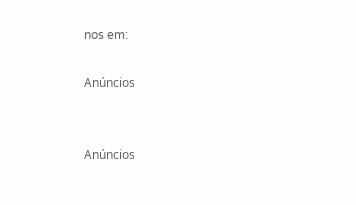nos em:

Anúncios


Anúncios